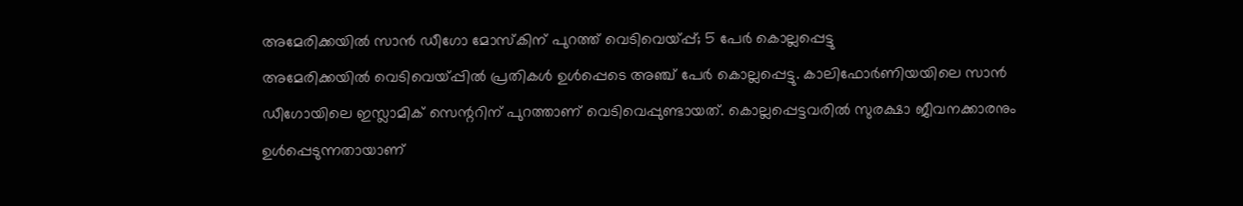അമേരിക്കയിൽ സാൻ ഡീഗോ മോസ്കിന് പുറത്ത് വെടിവെയ്പ്പ്; 5 പേർ കൊല്ലപ്പെട്ടു
അമേരിക്കയിൽ വെടിവെയ്പ്പിൽ പ്രതികൾ ഉൾപ്പെടെ അഞ്ച് പേർ കൊല്ലപ്പെട്ടു. കാലിഫോർണിയയിലെ സാൻ ഡീഗോയിലെ ഇസ്ലാമിക് സെന്ററിന് പുറത്താണ് വെടിവെപ്പുണ്ടായത്. കൊല്ലപ്പെട്ടവരിൽ സുരക്ഷാ ജീവനക്കാരനും ഉൾപ്പെടുന്നതായാണ്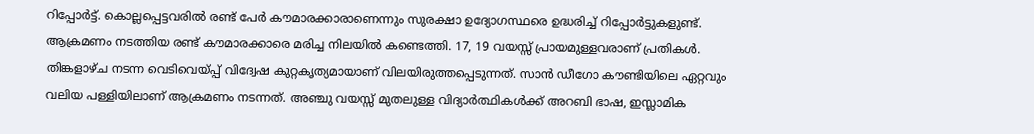റിപ്പോർട്ട്. കൊല്ലപ്പെട്ടവരിൽ രണ്ട് പേർ കൗമാരക്കാരാണെന്നും സുരക്ഷാ ഉദ്യോഗസ്ഥരെ ഉദ്ധരിച്ച് റിപ്പോർട്ടുകളുണ്ട്. ആക്രമണം നടത്തിയ രണ്ട് കൗമാരക്കാരെ മരിച്ച നിലയിൽ കണ്ടെത്തി. 17, 19 വയസ്സ് പ്രായമുള്ളവരാണ് പ്രതികൾ.
തിങ്കളാഴ്ച നടന്ന വെടിവെയ്പ്പ് വിദ്വേഷ കുറ്റകൃത്യമായാണ് വിലയിരുത്തപ്പെടുന്നത്. സാൻ ഡീഗോ കൗണ്ടിയിലെ ഏറ്റവും വലിയ പള്ളിയിലാണ് ആക്രമണം നടന്നത്. അഞ്ചു വയസ്സ് മുതലുള്ള വിദ്യാർത്ഥികൾക്ക് അറബി ഭാഷ, ഇസ്ലാമിക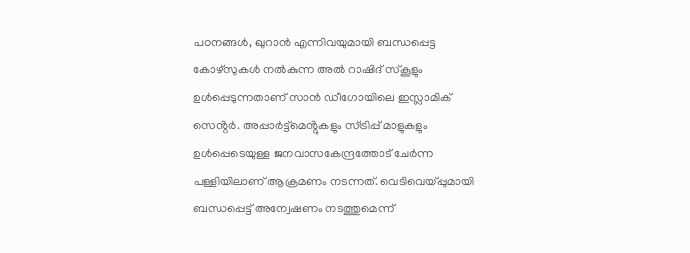പഠനങ്ങൾ, ഖുറാൻ എന്നിവയുമായി ബന്ധപ്പെട്ട കോഴ്സുകൾ നൽകുന്ന അൽ റാഷിദ് സ്കൂളും ഉൾപ്പെടുന്നതാണ് സാൻ ഡീഗോയിലെ ഇസ്ലാമിക് സെൻ്റർ. അപ്പാർട്ട്മെൻ്റുകളും സ്ട്രിപ്പ് മാളുകളും ഉൾപ്പെടെയുള്ള ജനവാസകേന്ദ്രത്തോട് ചേർന്ന പള്ളിയിലാണ് ആക്രമണം നടന്നത്. വെടിവെയ്പ്പുമായി ബന്ധപ്പെട്ട് അന്വേഷണം നടത്തുമെന്ന്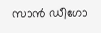സാൻ ഡീഗോ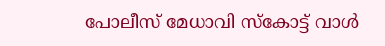പോലീസ് മേധാവി സ്കോട്ട് വാൾ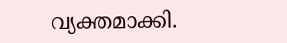വ്യക്തമാക്കി.